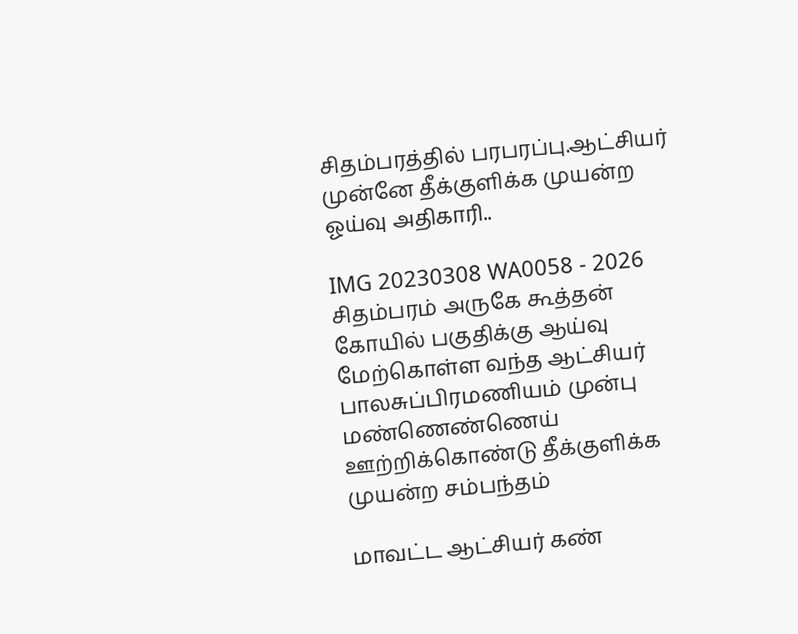சிதம்பரத்தில் பரபரப்பு.ஆட்சியர்‌ முன்னே தீக்குளிக்க முயன்ற ஓய்வு அதிகாரி..

IMG 20230308 WA0058 - 2026
சிதம்பரம் அருகே கூத்தன் கோயில் பகுதிக்கு ஆய்வு மேற்கொள்ள வந்த ஆட்சியர் பாலசுப்பிரமணியம் முன்பு மண்ணெண்ணெய் ஊற்றிக்கொண்டு தீக்குளிக்க முயன்ற சம்பந்தம்

மாவட்ட ஆட்சியர் கண்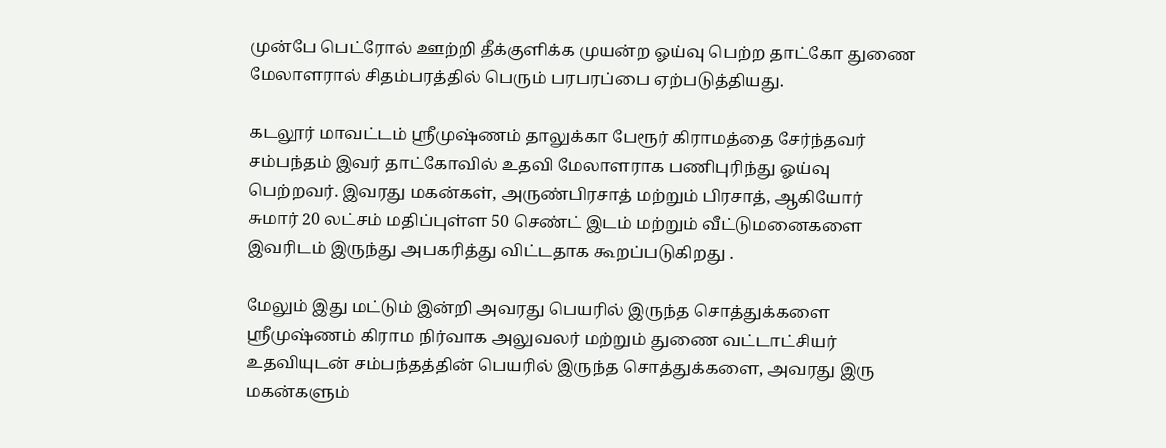முன்பே பெட்ரோல் ஊற்றி தீக்குளிக்க முயன்ற ஓய்வு பெற்ற தாட்கோ துணை மேலாளரால் சிதம்பரத்தில் பெரும் பரபரப்பை ஏற்படுத்தியது.

கடலூர் மாவட்டம் ஸ்ரீமுஷ்ணம் தாலுக்கா பேரூர் கிராமத்தை சேர்ந்தவர் சம்பந்தம் இவர் தாட்கோவில் உதவி மேலாளராக பணிபுரிந்து ஓய்வு பெற்றவர். இவரது மகன்கள், அருண்பிரசாத் மற்றும் பிரசாத், ஆகியோர் சுமார் 20 லட்சம் மதிப்புள்ள 50 செண்ட் இடம் மற்றும் வீட்டுமனைகளை இவரிடம் இருந்து அபகரித்து விட்டதாக கூறப்படுகிறது .

மேலும் இது மட்டும் இன்றி அவரது பெயரில் இருந்த சொத்துக்களை ஸ்ரீமுஷ்ணம் கிராம நிர்வாக அலுவலர் மற்றும் துணை வட்டாட்சியர் உதவியுடன் சம்பந்தத்தின் பெயரில் இருந்த சொத்துக்களை, அவரது இரு மகன்களும்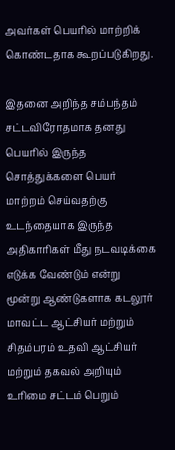அவர்கள் பெயரில் மாற்றிக் கொண்டதாக கூறப்படுகிறது.

இதனை அறிந்த சம்பந்தம் சட்டவிரோதமாக தனது பெயரில் இருந்த சொத்துக்களை பெயர் மாற்றம் செய்வதற்கு உடந்தையாக இருந்த அதிகாரிகள் மீது நடவடிக்கை எடுக்க வேண்டும் என்று மூன்று ஆண்டுகளாக கடலூர் மாவட்ட ஆட்சியர் மற்றும் சிதம்பரம் உதவி ஆட்சியர் மற்றும் தகவல் அறியும் உரிமை சட்டம் பெறும்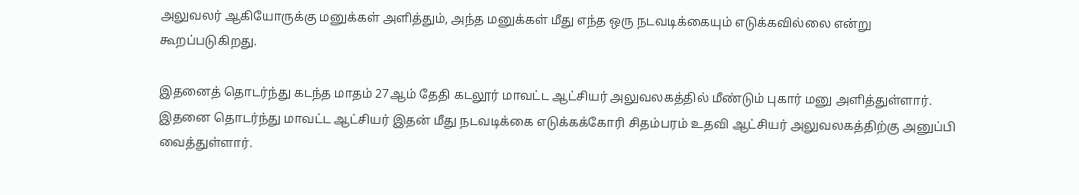அலுவலர் ஆகியோருக்கு மனுக்கள் அளித்தும், அந்த மனுக்கள் மீது எந்த ஒரு நடவடிக்கையும் எடுக்கவில்லை என்று கூறப்படுகிறது.

இதனைத் தொடர்ந்து கடந்த மாதம் 27ஆம் தேதி கடலூர் மாவட்ட ஆட்சியர் அலுவலகத்தில் மீண்டும் புகார் மனு அளித்துள்ளார். இதனை தொடர்ந்து மாவட்ட ஆட்சியர் இதன் மீது நடவடிக்கை எடுக்கக்கோரி சிதம்பரம் உதவி ஆட்சியர் அலுவலகத்திற்கு அனுப்பி வைத்துள்ளார்.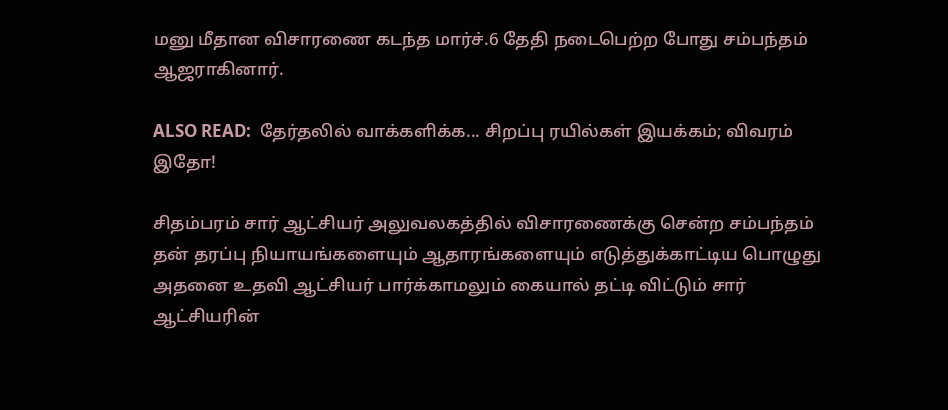மனு மீதான விசாரணை கடந்த மார்ச்.6 தேதி நடைபெற்ற போது சம்பந்தம் ஆஜராகினார்.

ALSO READ:  தேர்தலில் வாக்களிக்க... சிறப்பு ரயில்கள் இயக்கம்; விவரம் இதோ!

சிதம்பரம் சார் ஆட்சியர் அலுவலகத்தில் விசாரணைக்கு சென்ற சம்பந்தம் தன் தரப்பு நியாயங்களையும் ஆதாரங்களையும் எடுத்துக்காட்டிய பொழுது அதனை உதவி ஆட்சியர் பார்க்காமலும் கையால் தட்டி விட்டும் சார் ஆட்சியரின்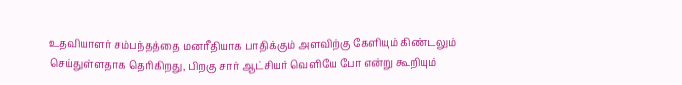உதவியாளர் சம்பந்தத்தை மனரீதியாக பாதிக்கும் அளவிற்கு கேளியும் கிண்டலும் செய்துள்ளதாக தெரிகிறது, பிறகு சார் ஆட்சியர் வெளியே போ என்று கூறியும்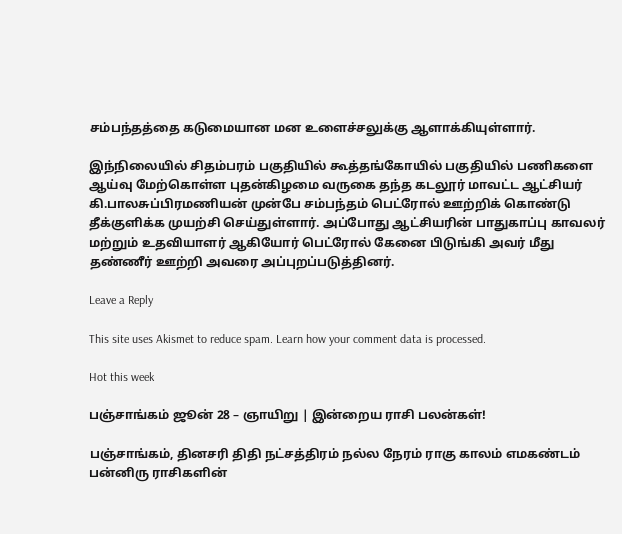சம்பந்தத்தை கடுமையான மன உளைச்சலுக்கு ஆளாக்கியுள்ளார்.

இந்நிலையில் சிதம்பரம் பகுதியில் கூத்தங்கோயில் பகுதியில் பணிகளை ஆய்வு மேற்கொள்ள புதன்கிழமை வருகை தந்த கடலூர் மாவட்ட ஆட்சியர் கி.பாலசுப்பிரமணியன் முன்பே சம்பந்தம் பெட்ரோல் ஊற்றிக் கொண்டு தீக்குளிக்க முயற்சி செய்துள்ளார். அப்போது ஆட்சியரின் பாதுகாப்பு காவலர் மற்றும் உதவியாளர் ஆகியோர் பெட்ரோல் கேனை பிடுங்கி அவர் மீது தண்ணீர் ஊற்றி அவரை அப்புறப்படுத்தினர்.

Leave a Reply

This site uses Akismet to reduce spam. Learn how your comment data is processed.

Hot this week

பஞ்சாங்கம் ஜூன் 28 – ஞாயிறு | இன்றைய ராசி பலன்கள்!

பஞ்சாங்கம், தினசரி திதி நட்சத்திரம் நல்ல நேரம் ராகு காலம் எமகண்டம் பன்னிரு ராசிகளின்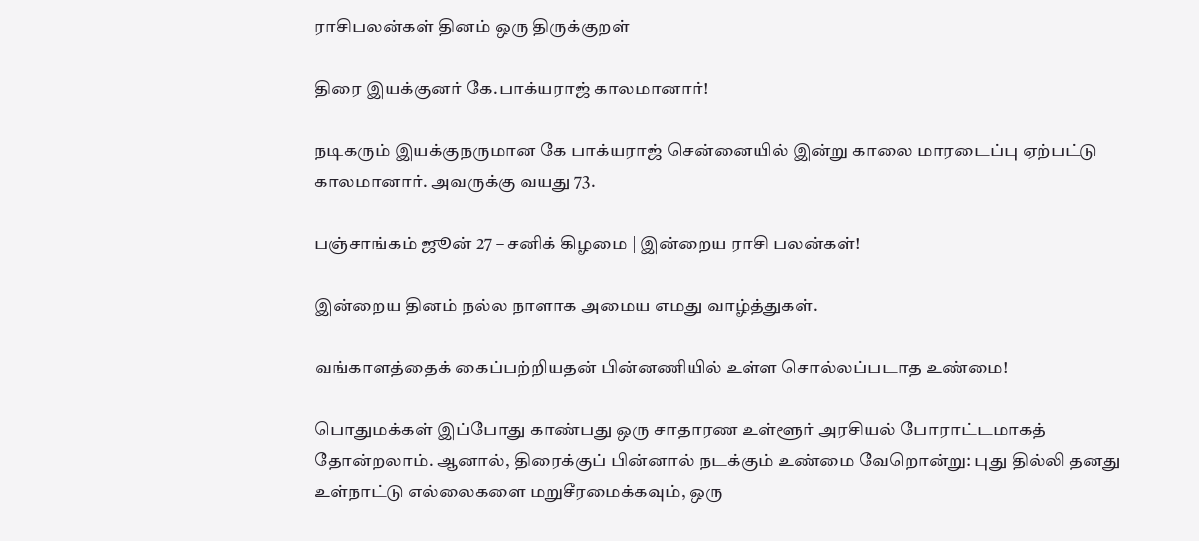ராசிபலன்கள் தினம் ஒரு திருக்குறள்

திரை இயக்குனர் கே.பாக்யராஜ் காலமானார்!

நடிகரும் இயக்குநருமான கே பாக்யராஜ் சென்னையில் இன்று காலை மாரடைப்பு ஏற்பட்டு காலமானார். அவருக்கு வயது 73.

பஞ்சாங்கம் ஜூன் 27 – சனிக் கிழமை | இன்றைய ராசி பலன்கள்!

இன்றைய தினம் நல்ல நாளாக அமைய எமது வாழ்த்துகள்.

வங்காளத்தைக் கைப்பற்றியதன் பின்னணியில் உள்ள சொல்லப்படாத உண்மை!

பொதுமக்கள் இப்போது காண்பது ஒரு சாதாரண உள்ளூர் அரசியல் போராட்டமாகத் தோன்றலாம். ஆனால், திரைக்குப் பின்னால் நடக்கும் உண்மை வேறொன்று: புது தில்லி தனது உள்நாட்டு எல்லைகளை மறுசீரமைக்கவும், ஒரு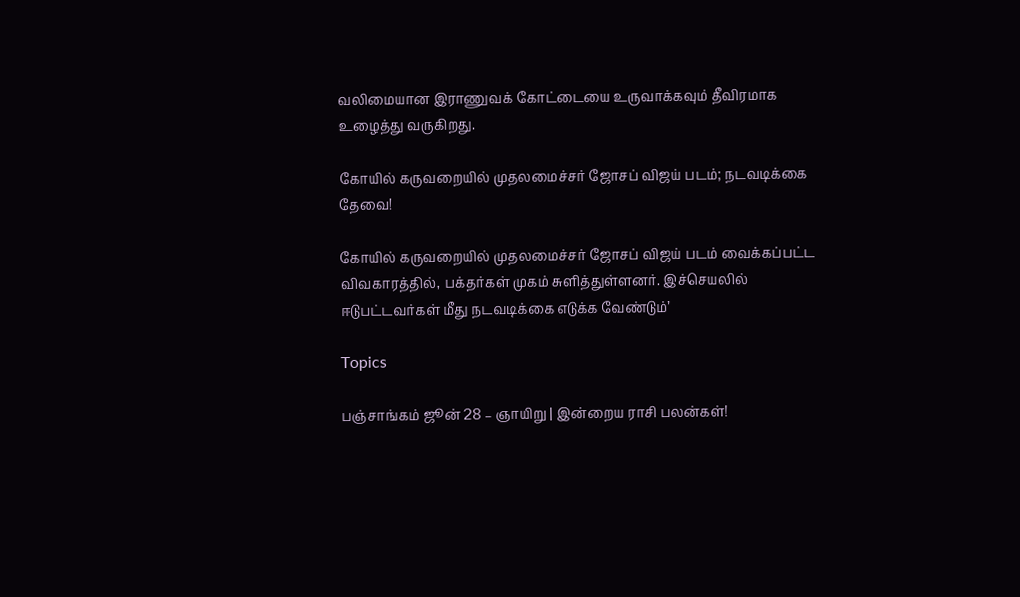வலிமையான இராணுவக் கோட்டையை உருவாக்கவும் தீவிரமாக உழைத்து வருகிறது.

கோயில் கருவறையில் முதலமைச்சர் ஜோசப் விஜய் படம்; நடவடிக்கை தேவை!

கோயில் கருவறையில் முதலமைச்சர் ஜோசப் விஜய் படம் வைக்கப்பட்ட விவகாரத்தில், பக்தர்கள் முகம் சுளித்துள்ளனர். இச்செயலில் ஈடுபட்டவர்கள் மீது நடவடிக்கை எடுக்க வேண்டும்’

Topics

பஞ்சாங்கம் ஜூன் 28 – ஞாயிறு | இன்றைய ராசி பலன்கள்!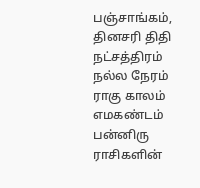பஞ்சாங்கம், தினசரி திதி நட்சத்திரம் நல்ல நேரம் ராகு காலம் எமகண்டம் பன்னிரு ராசிகளின்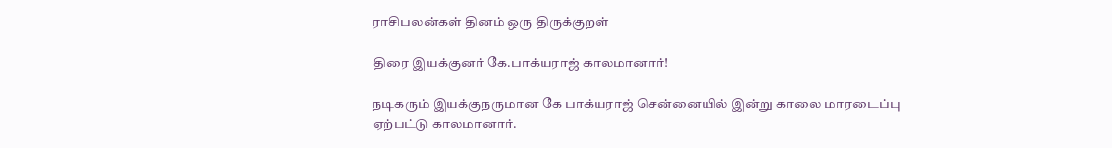ராசிபலன்கள் தினம் ஒரு திருக்குறள்

திரை இயக்குனர் கே.பாக்யராஜ் காலமானார்!

நடிகரும் இயக்குநருமான கே பாக்யராஜ் சென்னையில் இன்று காலை மாரடைப்பு ஏற்பட்டு காலமானார்.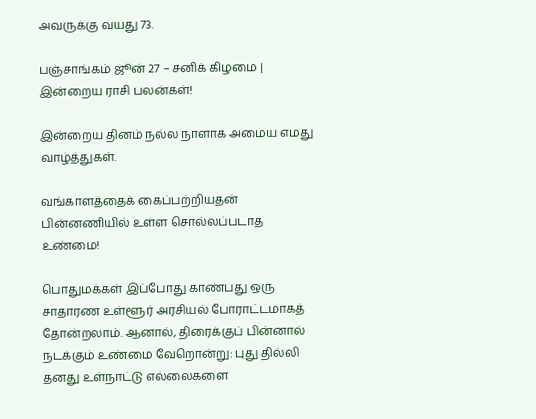அவருக்கு வயது 73.

பஞ்சாங்கம் ஜூன் 27 – சனிக் கிழமை | இன்றைய ராசி பலன்கள்!

இன்றைய தினம் நல்ல நாளாக அமைய எமது வாழ்த்துகள்.

வங்காளத்தைக் கைப்பற்றியதன் பின்னணியில் உள்ள சொல்லப்படாத உண்மை!

பொதுமக்கள் இப்போது காண்பது ஒரு சாதாரண உள்ளூர் அரசியல் போராட்டமாகத் தோன்றலாம். ஆனால், திரைக்குப் பின்னால் நடக்கும் உண்மை வேறொன்று: புது தில்லி தனது உள்நாட்டு எல்லைகளை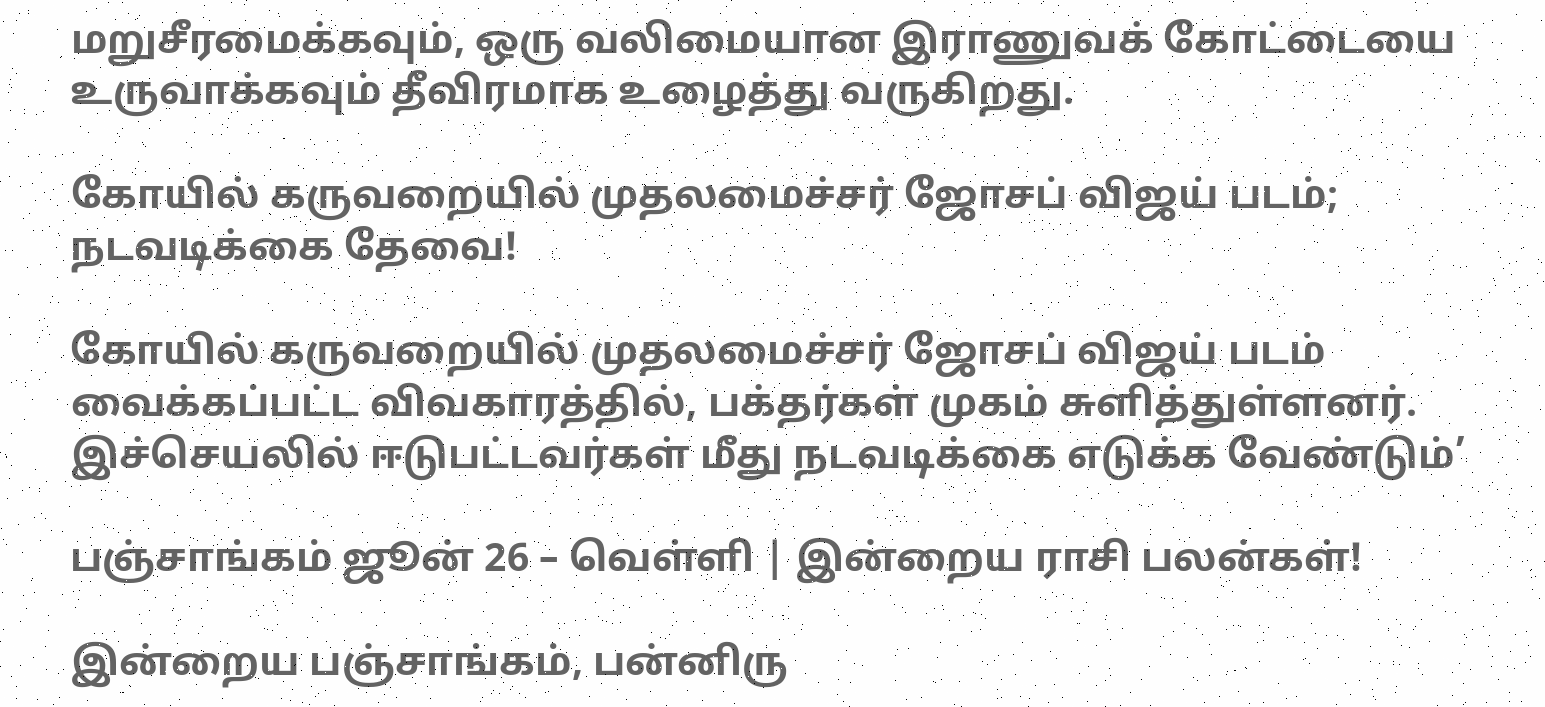மறுசீரமைக்கவும், ஒரு வலிமையான இராணுவக் கோட்டையை உருவாக்கவும் தீவிரமாக உழைத்து வருகிறது.

கோயில் கருவறையில் முதலமைச்சர் ஜோசப் விஜய் படம்; நடவடிக்கை தேவை!

கோயில் கருவறையில் முதலமைச்சர் ஜோசப் விஜய் படம் வைக்கப்பட்ட விவகாரத்தில், பக்தர்கள் முகம் சுளித்துள்ளனர். இச்செயலில் ஈடுபட்டவர்கள் மீது நடவடிக்கை எடுக்க வேண்டும்’

பஞ்சாங்கம் ஜூன் 26 – வெள்ளி | இன்றைய ராசி பலன்கள்!

இன்றைய பஞ்சாங்கம், பன்னிரு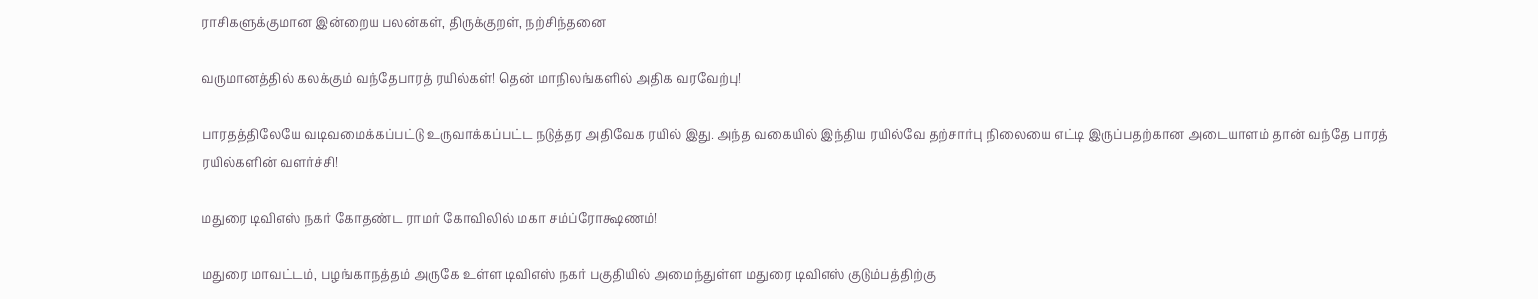ராசிகளுக்குமான இன்றைய பலன்கள், திருக்குறள், நற்சிந்தனை

வருமானத்தில் கலக்கும் வந்தேபாரத் ரயில்கள்! தென் மாநிலங்களில் அதிக வரவேற்பு!

பாரதத்திலேயே வடிவமைக்கப்பட்டு உருவாக்கப்பட்ட நடுத்தர அதிவேக ரயில் இது. அந்த வகையில் இந்திய ரயில்வே தற்சார்பு நிலையை எட்டி இருப்பதற்கான அடையாளம் தான் வந்தே பாரத் ரயில்களின் வளர்ச்சி!

மதுரை டிவிஎஸ் நகர் கோதண்ட ராமர் கோவிலில் மகா சம்ப்ரோக்ஷணம்!

மதுரை மாவட்டம், பழங்காநத்தம் அருகே உள்ள டிவிஎஸ் நகர் பகுதியில் அமைந்துள்ள மதுரை டிவிஎஸ் குடும்பத்திற்கு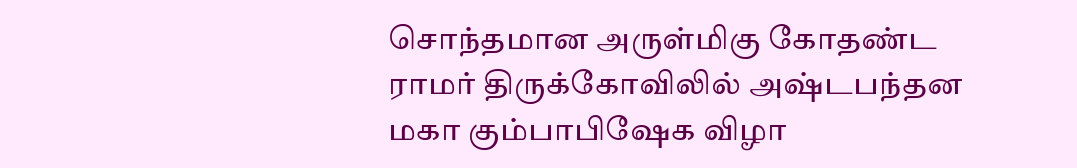சொந்தமான அருள்மிகு கோதண்ட ராமர் திருக்கோவிலில் அஷ்டபந்தன மகா கும்பாபிஷேக விழா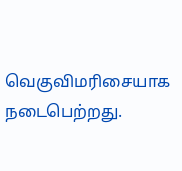வெகுவிமரிசையாக நடைபெற்றது.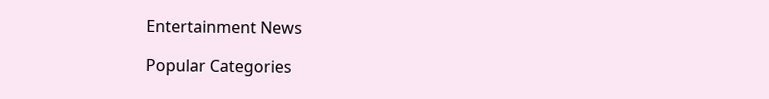Entertainment News

Popular Categories